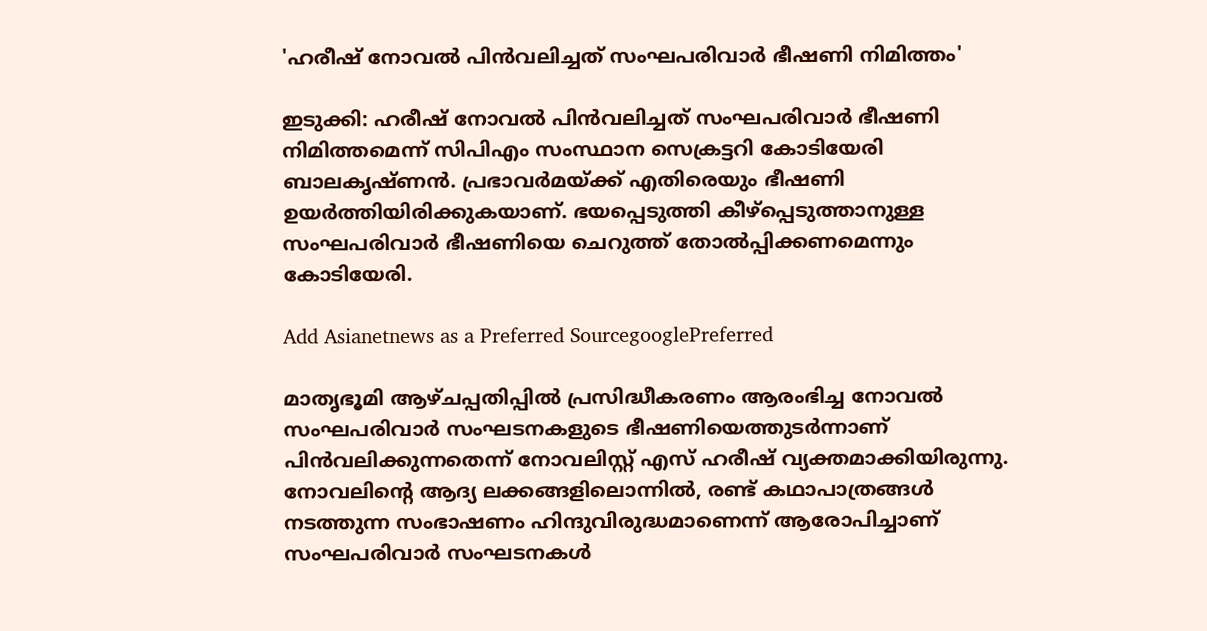'ഹരീഷ് നോവൽ പിൻവലിച്ചത് സംഘപരിവാർ ഭീഷണി നിമിത്തം'

ഇടുക്കി: ഹരീഷ് നോവൽ പിൻവലിച്ചത് സംഘപരിവാർ ഭീഷണി നിമിത്തമെന്ന് സിപിഎം സംസ്ഥാന സെക്രട്ടറി കോടിയേരി ബാലകൃഷ്ണന്‍. പ്രഭാവർമയ്ക്ക് എതിരെയും ഭീഷണി ഉയർത്തിയിരിക്കുകയാണ്. ഭയപ്പെടുത്തി കീഴ്പ്പെടുത്താനുള്ള സംഘപരിവാർ ഭീഷണിയെ ചെറുത്ത് തോൽപ്പിക്കണമെന്നും കോടിയേരി.

Add Asianetnews as a Preferred SourcegooglePreferred

മാതൃഭൂമി ആഴ്ചപ്പതിപ്പില്‍ പ്രസിദ്ധീകരണം ആരംഭിച്ച നോവല്‍ സംഘപരിവാര്‍ സംഘടനകളുടെ ഭീഷണിയെത്തുടര്‍ന്നാണ് പിന്‍വലിക്കുന്നതെന്ന് നോവലിസ്റ്റ് എസ് ഹരീഷ് വ്യക്തമാക്കിയിരുന്നു. നോവലിന്റെ ആദ്യ ലക്കങ്ങളിലൊന്നില്‍, രണ്ട് കഥാപാത്രങ്ങള്‍ നടത്തുന്ന സംഭാഷണം ഹിന്ദുവിരുദ്ധമാണെന്ന് ആരോപിച്ചാണ് സംഘപരിവാര്‍ സംഘടനകള്‍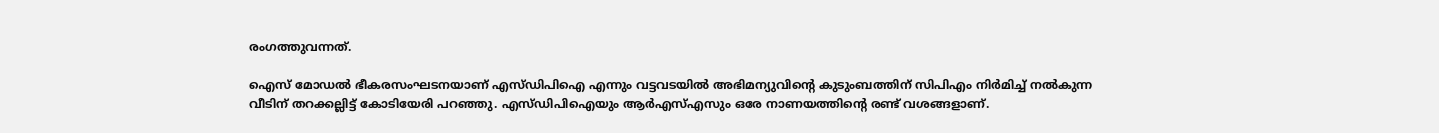രംഗത്തുവന്നത്.

ഐസ് മോഡൽ ഭീകരസംഘടനയാണ് എസ്ഡിപിഐ എന്നും വട്ടവടയിൽ അഭിമന്യുവിന്റെ കുടുംബത്തിന് സിപിഎം നിർമിച്ച് നൽകുന്ന വീടിന് തറക്കല്ലിട്ട് കോടിയേരി പറഞ്ഞു. എസ്ഡിപിഐയും ആർഎസ്എസും ഒരേ നാണയത്തിന്റെ രണ്ട് വശങ്ങളാണ്.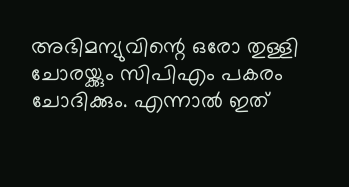അഭിമന്യുവിന്റെ ഒരോ തുള്ളി ചോരയ്ക്കും സിപിഎം പകരം ചോദിക്കും. എന്നാല്‍ ഇത്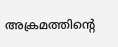അക്രമത്തിന്റെ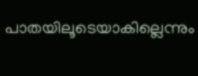പാതയിലൂടെയാകില്ലെന്നും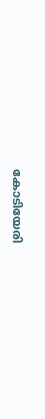കോടിയേരി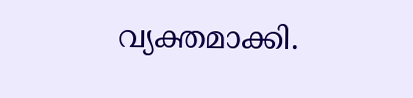വ്യക്തമാക്കി.